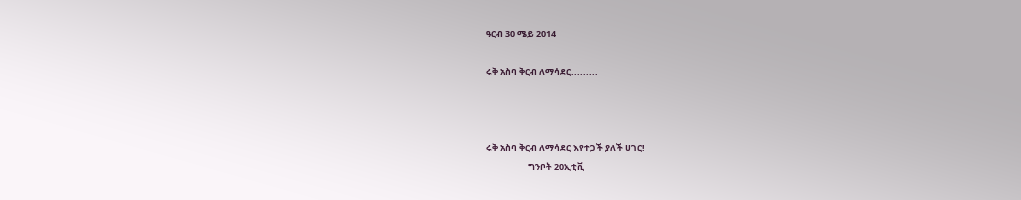ዓርብ 30 ሜይ 2014

ሩቅ አስባ ቅርብ ለማሳደር.........



ሩቅ አስባ ቅርብ ለማሳደር እየተጋች ያለች ሀገር!
                     ግንቦት 20ኢቲቪ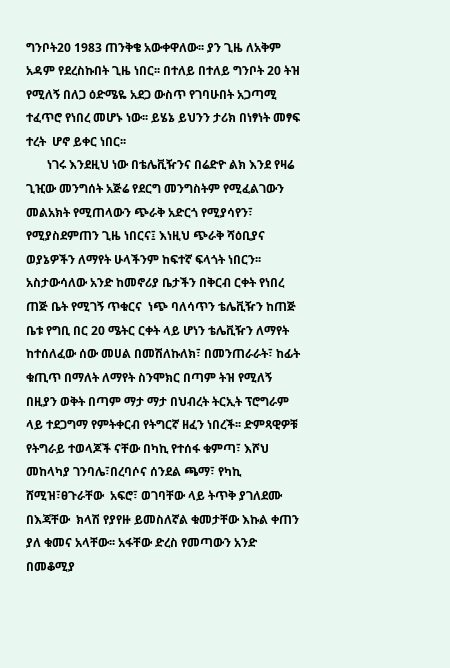ግንቦት20 1983 ጠንቅቄ አውቀዋለው፡፡ ያን ጊዜ ለአቅም አዳም የደረስኩበት ጊዜ ነበር፡፡ በተለይ በተለይ ግንቦት 20 ትዝ የሚለኝ በለጋ ዕድሜዬ አደጋ ውስጥ የገባሁበት አጋጣሚ  ተፈጥሮ የነበረ መሆኑ ነው፡፡ ይሄኔ ይህንን ታሪክ በነፃነት መፃፍ ተረት  ሆኖ ይቀር ነበር፡፡
       ነገሩ እንደዚህ ነው በቴሌቪዥንና በሬድዮ ልክ እንደ የዛሬ ጊዢው መንግሰት አጅሬ የደርግ መንግስትም የሚፈልገውን መልአክት የሚጠላውን ጭራቅ አድርጎ የሚያሳየን፣ የሚያስደምጠን ጊዜ ነበርና፤ እነዚህ ጭራቅ ሻዕቢያና ወያኔዎችን ለማየት ሁላችንም ከፍተኛ ፍላጎት ነበርን፡፡ አስታውሳለው አንድ ከመኖሪያ ቤታችን በቅርብ ርቀት የነበረ ጠጅ ቤት የሚገኝ ጥቁርና  ነጭ ባለሳጥን ቴሌቪዥን ከጠጅ ቤቱ የግቢ በር 20 ሜትር ርቀት ላይ ሆነን ቴሌቪዥን ለማየት ከተሰለፈው ሰው መሀል በመሽለኩለክ፣ በመንጠራራት፣ ከፊት ቁጢጥ በማለት ለማየት ስንሞክር በጣም ትዝ የሚለኝ በዚያን ወቅት በጣም ማታ ማታ በህብረት ትርኢት ፕሮግራም ላይ ተደጋግማ የምትቀርብ የትግርኛ ዘፈን ነበረች፡፡ ድምጻዊዎቹ የትግራይ ተወላጆች ናቸው በካኪ የተሰፋ ቁምጣ፣ እሾህ መከላካያ ገንባሌ፣በረባሶና ሰንደል ጫማ፣ የካኪ ሸሚዝ፣ፀጉራቸው  አፍሮ፣ ወገባቸው ላይ ትጥቅ ያገለደሙ በእጃቸው  ክላሽ የያየዙ ይመስለኛል ቁመታቸው እኩል ቀጠን ያለ ቁመና አላቸው፡፡ አፋቸው ድረስ የመጣውን አንድ በመቆሚያ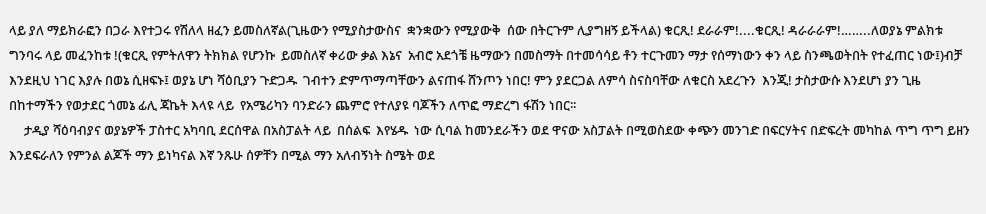ላይ ያለ ማይክራፎን በጋራ እየተጋሩ የሽለላ ዘፈን ይመስለኛል(ጊዜውን የሚያስታውስና  ቋንቋውን የሚያውቅ  ሰው በትርጉም ሊያግዘኝ ይችላል) ቁርጺ! ደራራም!....ቁርጺ! ዳራራራም!……..ለወያኔ ምልክቱ  ግንባሩ ላይ መፈንከቱ !(ቁርጺ የምትለዋን ትክክል የሆንኩ  ይመስለኛ ቀሪው ቃል እኔና  አብሮ አደጎቼ ዜማውን በመስማት በተመሳሳይ ቶን ተርጉመን ማታ የሰማነውን ቀን ላይ ስንጫወትበት የተፈጠር ነው፤)ብቻ እንደዚህ ነገር እያሉ በወኔ ሲዘፍኑ፤ ወያኔ ሆነ ሻዕቢያን ጉድጋዱ  ገብተን ድምጥማጣቸውን ልናጠፋ ሸንጦን ነበር! ምን ያደርጋል ለምሳ ስናስባቸው ለቁርስ አደረጉን  እንጂ! ታስታውሱ እንደሆነ ያን ጊዜ በከተማችን የወታደር ጎመኔ ፊሊ ጃኬት እላዩ ላይ  የአሜሪካን ባንድራን ጨምሮ የተለያዩ ባጆችን ለጥፎ ማድረግ ፋሽን ነበር፡፡
     ታዲያ ሻዕባብያና ወያኔዎች ፓስተር አካባቢ ደርሰዋል በአስፓልት ላይ  በሰልፍ  እየሄዱ  ነው ሲባል ከመንደራችን ወደ ዋናው አስፓልት በሚወስደው ቀጭን መንገድ በፍርሃትና በድፍረት መካከል ጥግ ጥግ ይዘን እንደፍራለን የምንል ልጆች ማን ይነካናል እኛ ንጹሁ ሰዎቸን በሚል ማን አለብኝነት ስሜት ወደ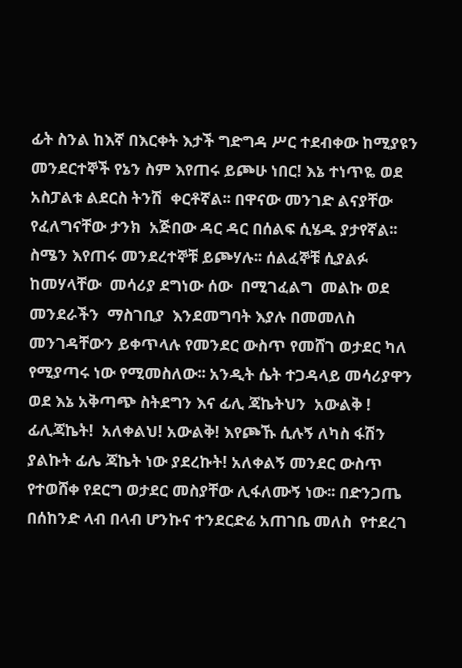ፊት ስንል ከእኛ በእርቀት እታች ግድግዳ ሥር ተደብቀው ከሚያዩን መንደርተኞች የኔን ስም እየጠሩ ይጮሁ ነበር! እኔ ተነጥዬ ወደ አስፓልቱ ልደርስ ትንሽ  ቀርቶኛል፡፡ በዋናው መንገድ ልናያቸው የፈለግናቸው ታንክ  አጅበው ዳር ዳር በሰልፍ ሲሄዱ ያታየኛል፡፡ ስሜን እየጠሩ መንደረተኞቹ ይጮሃሉ፡፡ ሰልፈኞቹ ሲያልፉ ከመሃላቸው  መሳሪያ ደግነው ሰው  በሚገፈልግ  መልኩ ወደ መንደራችን  ማስገቢያ  እንደመግባት እያሉ በመመለስ መንገዳቸውን ይቀጥላሉ የመንደር ውስጥ የመሸገ ወታደር ካለ የሚያጣሩ ነው የሚመስለው፡፡ አንዲት ሴት ተጋዳላይ መሳሪያዋን ወደ እኔ አቅጣጭ ስትደግን እና ፊሊ ጃኬትህን  አውልቅ ! ፊሊጃኬት!  አለቀልህ! አውልቅ! እየጮኹ ሲሉኝ ለካስ ፋሽን ያልኩት ፊሌ ጃኬት ነው ያደረኩት! አለቀልኝ መንደር ውስጥ የተወሸቀ የደርግ ወታደር መስያቸው ሊፋለሙኝ ነው፡፡ በድንጋጤ በሰከንድ ላብ በላብ ሆንኩና ተንደርድሬ አጠገቤ መለስ  የተደረገ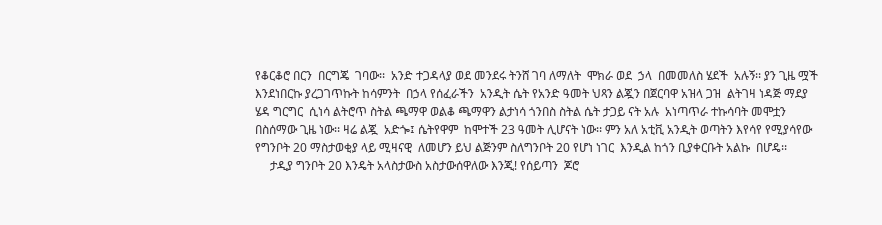የቆርቆሮ በርን  በርግጄ  ገባው፡፡  አንድ ተጋዳላያ ወደ መንደሩ ትንሸ ገባ ለማለት  ሞክራ ወደ  ኃላ  በመመለስ ሄደች  አሉኝ፡፡ ያን ጊዜ ሟች እንደነበርኩ ያረጋገጥኩት ከሳምንት  በኃላ የሰፈራችን  አንዲት ሴት የአንድ ዓመት ህጻን ልጇን በጀርባዋ አዝላ ጋዝ  ልትገዛ ነዳጅ ማደያ ሄዳ ግርግር  ሲነሳ ልትሮጥ ስትል ጫማዋ ወልቆ ጫማዋን ልታነሳ ጎንበስ ስትል ሴት ታጋይ ናት አሉ  አነጣጥራ ተኩሳባት መሞቷን በስሰማው ጊዜ ነው፡፡ ዛሬ ልጇ  አድጐ፤ ሴትየዋም  ከሞተች 23 ዓመት ሊሆናት ነው፡፡ ምን አለ አቲቪ አንዲት ወጣትን እየሳየ የሚያሳየው የግንቦት 20 ማስታወቂያ ላይ ሚዛናዊ  ለመሆን ይህ ልጅንም ስለግንቦት 20 የሆነ ነገር  እንዲል ከጎን ቢያቀርቡት አልኩ  በሆዴ፡፡
     ታዲያ ግንቦት 20 እንዴት አላስታውስ አስታውሰዋለው እንጂ! የሰይጣን  ጆሮ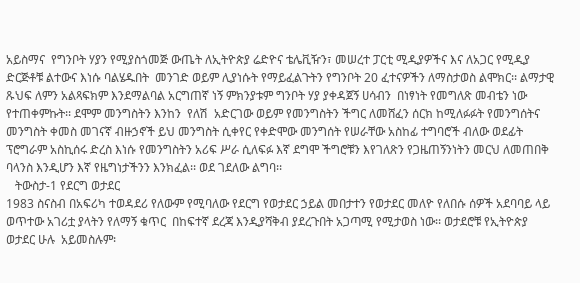አይስማና  የግንቦት ሃያን የሚያስጎመጅ ውጤት ለኢትዮጵያ ሬድዮና ቴሌቪዥን፣ መሠረተ ፓርቲ ሚዲያዎችና እና ለአጋር የሚዲያ ድርጅቶቹ ልተውና እነሱ ባልሄዱበት  መንገድ ወይም ሊያነሱት የማይፈልጉትን የግንቦት 20 ፈተናዎችን ለማስታወስ ልሞክር፡፡ ልማታዊ ጹህፍ ለምን አልጻፍክም እንደማልባል አርግጠኛ ነኝ ምክንያቱም ግንቦት ሃያ ያቀዳጀኝ ሀሳብን  በነፃነት የመግለጽ መብቴን ነው የተጠቀምኩት፡፡ ደሞም መንግስትን እንከን  የለሽ  አድርገው ወይም የመንግስትን ችግር ለመሸፈን ሰርክ ከሚለፉፉት የመንግሰትና መንግስት ቀመስ መገናኛ ብዙኃኖች ይህ መንግስት ሲቀየር የቀድሞው መንግሰት የሠራቸው አስከፊ ተግባሮች ብለው ወደፊት ፕሮግራም አስኪሰሩ ድረስ እነሱ የመንግስትን አሪፍ ሥራ ሲለፍፉ እኛ ደግሞ ችግሮቹን እየገለጽን የጋዜጠኝንነትን መርህ ለመጠበቅ ባላንስ እንዲሆን እኛ የዜግነታችንን እንክፈል፡፡ ወደ ገደለው ልግባ፡፡
   ትውስታ-1 የደርግ ወታደር
1983 ስናስብ በአፍሪካ ተወዳደሪ የለውም የሚባለው የደርግ የወታደር ኃይል መበታተን የወታደር መለዮ የለበሱ ሰዎች አደባባይ ላይ ወጥተው አገሪቷ ያላትን የለማኝ ቁጥር  በከፍተኛ ደረጃ እንዲያሻቅብ ያደረጉበት አጋጣሚ የሚታወስ ነው፡፡ ወታደሮቹ የኢትዮጵያ ወታደር ሁሉ  አይመስሉም፡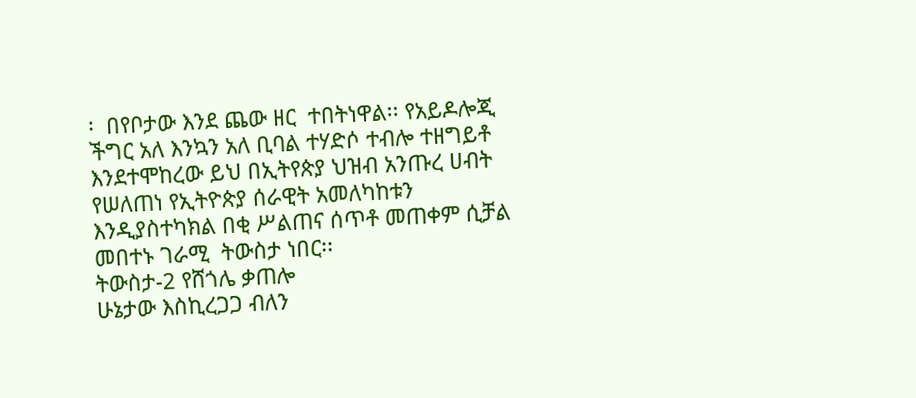፡  በየቦታው እንደ ጨው ዘር  ተበትነዋል፡፡ የአይዶሎጂ ችግር አለ እንኳን አለ ቢባል ተሃድሶ ተብሎ ተዘግይቶ እንደተሞከረው ይህ በኢትየጵያ ህዝብ አንጡረ ሀብት የሠለጠነ የኢትዮጵያ ሰራዊት አመለካከቱን እንዲያስተካክል በቂ ሥልጠና ሰጥቶ መጠቀም ሲቻል መበተኑ ገራሚ  ትውስታ ነበር፡፡
ትውስታ-2 የሸጎሌ ቃጠሎ
ሁኔታው እስኪረጋጋ ብለን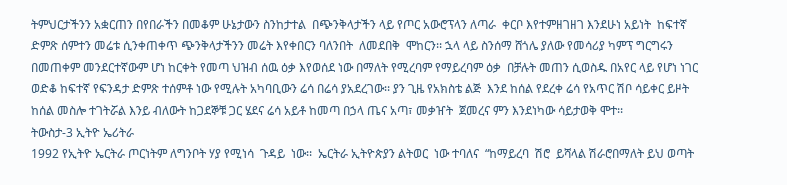ትምህርታችንን አቋርጠን በየበራችን በመቆም ሁኔታውን ስንከታተል  በጭንቅላታችን ላይ የጦር አውሮፕላን ለጣራ  ቀርቦ እየተምዘገዘገ እንደሁነ አይነት  ከፍተኛ ድምጽ ሰምተን መሬቱ ሲንቀጠቀጥ ጭንቅላታችንን መሬት እየቀበርን ባለንበት  ለመደበቅ  ሞከርን፡፡ ኋላ ላይ ስንሰማ ሸጎሌ ያለው የመሳሪያ ካምፕ ግርግሩን በመጠቀም መንደርተኛውም ሆነ ከርቀት የመጣ ህዝብ ሰዉ ዕቃ እየወሰደ ነው በማለት የሚረባም የማይረባም ዕቃ  በቻሉት መጠን ሲወስዱ በአየር ላይ የሆነ ነገር ወድቆ ከፍተኛ የፍንዳታ ድምጽ ተሰምቶ ነው የሚሉት አካባቢውን ሬሳ በሬሳ ያአደረገው፡፡ ያን ጊዜ የአክስቴ ልጅ  እንደ ከሰል የደረቀ ሬሳ የአጥር ሽቦ ሳይቀር ይዞት ከሰል መስሎ ተገትሯል እንይ ብለውት ከጋደኞቹ ጋር ሄደና ሬሳ አይቶ ከመጣ በኃላ ጤና አጣ፣ መቃዠት  ጀመረና ምን እንደነካው ሳይታወቅ ሞተ፡፡
ትውስታ-3 ኢትዮ ኤሪትራ
1992 የኢትዮ ኤርትራ ጦርነትም ለግንቦት ሃያ የሚነሳ  ጉዳይ  ነው፡፡  ኤርትራ ኢትዮጵያን ልትወር  ነው ተባለና  “ከማይረባ  ሽሮ  ይሻላል ሽራሮበማለት ይህ ወጣት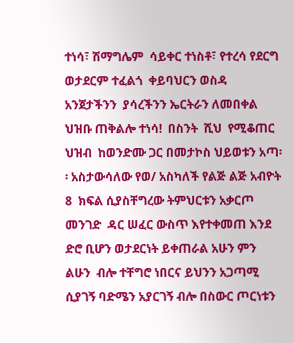ተነሳ፣ ሽማግሌም  ሳይቀር ተነስቶ፣ የተረሳ የደርግ ወታደርም ተፈልጎ  ቀይባህርን ወስዳ አንጀታችንን  ያሳረችንን ኤርትራን ለመበቀል ህዝቡ ጠቅልሎ ተነሳ!  በስንት  ሺህ  የሚቆጠር ህዝብ  ከወንድሙ ጋር በመታኮስ ህይወቱን አጣ፡፡ አስታውሳለው የወ/ አስካለች የልጅ ልጅ አብዮት 8  ክፍል ሲያስቸግረው ትምህርቱን አቃርጦ መንገድ  ዳር ሠፈር ውስጥ እየተቀመጠ እንደ ድሮ ቢሆን ወታደርነት ይቀጠራል አሁን ምን ልሁን  ብሎ ተቸግሮ ነበርና ይህንን አጋጣሚ ሲያገኝ ባድሜን አያርገኝ ብሎ በስውር ጦርነቱን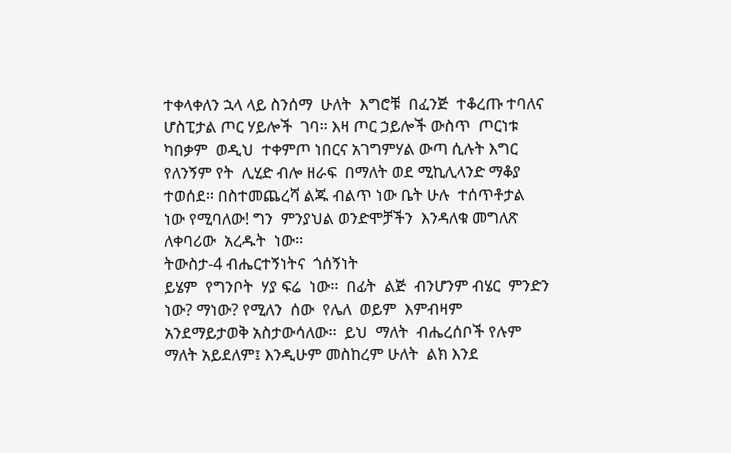ተቀላቀለን ኋላ ላይ ስንሰማ  ሁለት  እግሮቹ  በፈንጅ  ተቆረጡ ተባለና  ሆስፒታል ጦር ሃይሎች  ገባ፡፡ እዛ ጦር ኃይሎች ውስጥ  ጦርነቱ  ካበቃም  ወዲህ  ተቀምጦ ነበርና አገግምሃል ውጣ ሲሉት እግር የለንኝም የት  ሊሂድ ብሎ ዘራፍ  በማለት ወደ ሚኪሊላንድ ማቆያ ተወሰደ፡፡ በስተመጨረሻ ልጁ ብልጥ ነው ቤት ሁሉ  ተሰጥቶታል  ነው የሚባለው! ግን  ምንያህል ወንድሞቻችን  እንዳለቁ መግለጽ ለቀባሪው  አረዱት  ነው፡፡
ትውስታ-4 ብሔርተኝነትና  ጎሰኝነት
ይሄም  የግንቦት  ሃያ ፍሬ  ነው፡፡  በፊት  ልጅ  ብንሆንም ብሄር  ምንድን  ነው? ማነው? የሚለን  ሰው  የሌለ  ወይም  እምብዛም  አንደማይታወቅ አስታውሳለው፡፡  ይህ  ማለት  ብሔረሰቦች የሉም ማለት አይደለም፤ እንዲሁም መስከረም ሁለት  ልክ እንደ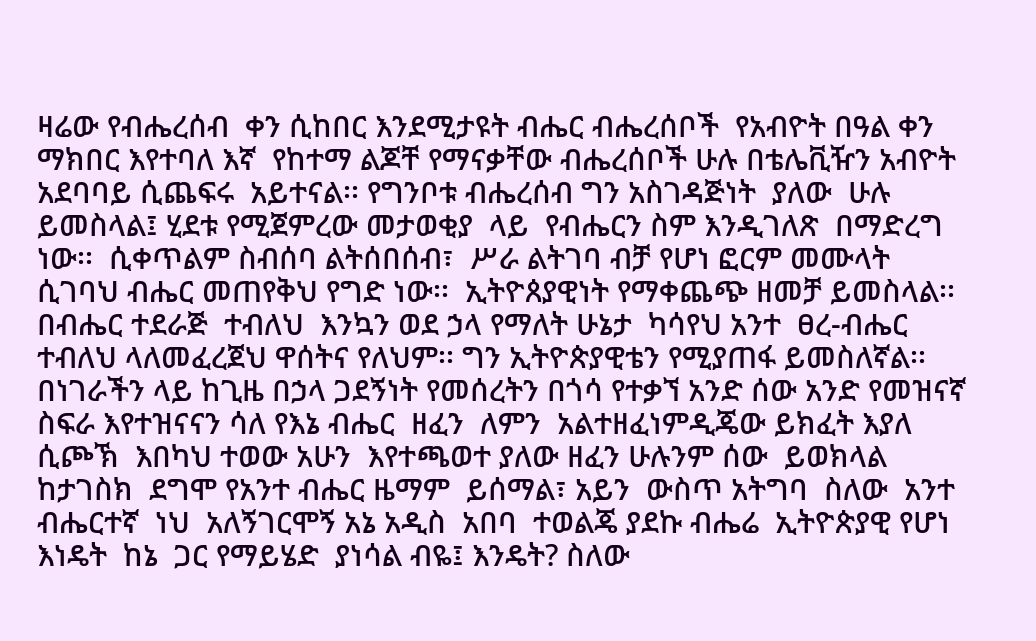ዛሬው የብሔረሰብ  ቀን ሲከበር እንደሚታዩት ብሔር ብሔረሰቦች  የአብዮት በዓል ቀን ማክበር እየተባለ እኛ  የከተማ ልጆቸ የማናቃቸው ብሔረሰቦች ሁሉ በቴሌቪዥን አብዮት አደባባይ ሲጨፍሩ  አይተናል፡፡ የግንቦቱ ብሔረሰብ ግን አስገዳጅነት  ያለው  ሁሉ ይመስላል፤ ሂደቱ የሚጀምረው መታወቂያ  ላይ  የብሔርን ስም እንዲገለጽ  በማድረግ  ነው፡፡  ሲቀጥልም ስብሰባ ልትሰበሰብ፣  ሥራ ልትገባ ብቻ የሆነ ፎርም መሙላት ሲገባህ ብሔር መጠየቅህ የግድ ነው፡፡  ኢትዮጰያዊነት የማቀጨጭ ዘመቻ ይመስላል፡፡ በብሔር ተደራጅ  ተብለህ  እንኳን ወደ ኃላ የማለት ሁኔታ  ካሳየህ አንተ  ፀረ-ብሔር  ተብለህ ላለመፈረጀህ ዋሰትና የለህም፡፡ ግን ኢትዮጵያዊቴን የሚያጠፋ ይመስለኛል፡፡ በነገራችን ላይ ከጊዜ በኃላ ጋደኝነት የመሰረትን በጎሳ የተቃኘ አንድ ሰው አንድ የመዝናኛ ስፍራ እየተዝናናን ሳለ የእኔ ብሔር  ዘፈን  ለምን  አልተዘፈነምዲጄው ይክፈት እያለ ሲጮኽ  እበካህ ተወው አሁን  እየተጫወተ ያለው ዘፈን ሁሉንም ሰው  ይወክላል ከታገስክ  ደግሞ የአንተ ብሔር ዜማም  ይሰማል፣ አይን  ውስጥ አትግባ  ስለው  አንተ  ብሔርተኛ  ነህ  አለኝገርሞኝ አኔ አዲስ  አበባ  ተወልጄ ያደኩ ብሔሬ  ኢትዮጵያዊ የሆነ እነዴት  ከኔ  ጋር የማይሄድ  ያነሳል ብዬ፤ እንዴት? ስለው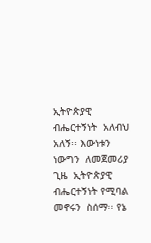ኢትዮጵያዊ  ብሔርተኝነት  አለብህ  አለኝ፡፡ እውነቱን  ነውግን  ለመጀመሪያ  ጊዜ  ኢትዮጵያዊ  ብሔርተኝነት የሚባል  መኖሩን  ስሰማ፡፡ የኔ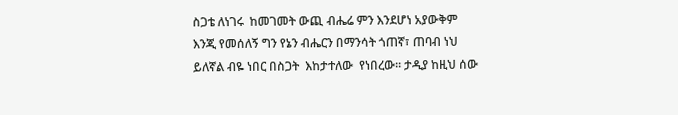ስጋቴ ለነገሩ  ከመገመት ውጪ ብሔሬ ምን እንደሆነ አያውቅም እንጂ የመሰለኝ ግን የኔን ብሔርን በማንሳት ጎጠኛ፣ ጠባብ ነህ ይለኛል ብዬ ነበር በስጋት  እከታተለው  የነበረው፡፡ ታዲያ ከዚህ ሰው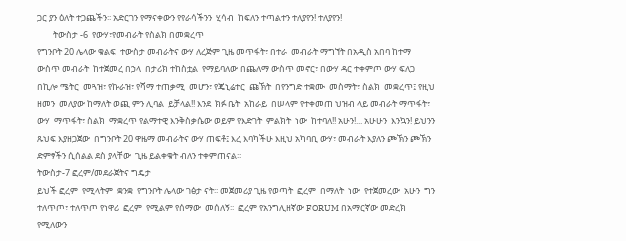ጋር ያን ዕለት ተጋጨችን፡፡ አድርገን የማናቀውን የየራሳችንን  ሂሳብ  ከፍለን ተጣልተን ተለያየን! ተለያየን!
        ትውስታ -6  የውሃ፣የመብራት የስልክ በመቋረጥ
የግንቦት 20 ሌላው ቁልፍ  ተውስታ መብራትና ውሃ ለረጅም ጊዜ መጥፋት፣ በተራ  መብራት ማግኘት በአዲስ አበባ ከተማ ውስጥ መብራት  ከተጀመረ በኃላ  በታሪክ ተከስቷል  የማይባለው በጨለማ ውስጥ መኖር፣ በውሃ ዳር ተቀምጦ ውሃ ፍለጋ በኪሎ ሜትር  መጓዝ፣ የኩራዝ፣ የሻማ ተጠቃሚ  መሆን፣ የጄኒሬተር  ጩኽት  በየንግድ ተቋሙ  መስማት፣ ስልክ  መቋረጥ፤ የዚህ  ዘመን  መለያው ከማለት ወጪ ምን ሊባል  ይቻላል!! እንደ  ክፉ ቤት  አከራይ  በሠላም የተቀመጠ ህዝብ ላይ መብራት ማጥፋት፣ ውሃ  ማጥፋት፣ ስልክ  ማቋረጥ የልማተዊ እንቅስቃሴው ወይም የእድገት  ምልክት  ነው  ከተባለ!! አሁን!... አሁሁን  እንኳን! ይህንን ጹህፍ እያዘጋጀው  በግንቦት 20 ዋዜማ መብራትና ውሃ ጠፍቶ፤ እረ እባካችሁ እዚህ አካባቢ ውሃ፣ መብራት እያለን ጮኽን ጮኽን ድምፃችን ሲሰልል ደስ ያላቸው  ጊዜ ይልቀቁት ብለን ተቀምጠናል፡፡
ትውስታ-7 ፎረም/መደራጀትና ግዴታ
ይህች ፎረም  የሚላትም  ቋንቋ  የግንቦት ሌላው ገፅታ ናት፡፡ መጀመሪያ ጊዜ የወጣት  ፎረም  በማለት  ነው  የተጀመረው  አሁን  ግን  ተለጥጦ፣ ተለጥጦ የነዋሪ  ፎረም  የሚልም የሰማው  መሰለኝ፡፡  ፎረም የአንግሊዘኛው FORUM በአማርኛው መድረክ የሚለውን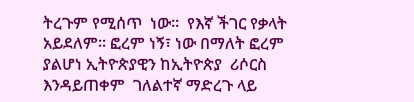ትረጉም የሚሰጥ  ነው፡፡  የእኛ ችገር የቃላት አይደለም፡፡ ፎረም ነኝ፣ ነው በማለት ፎረም ያልሆነ ኢትዮጵያዊን ከኢትዮጵያ  ሪሶርስ  እንዳይጠቀም  ገለልተኛ ማድረጉ ላይ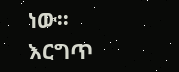ነው፡፡  እርግጥ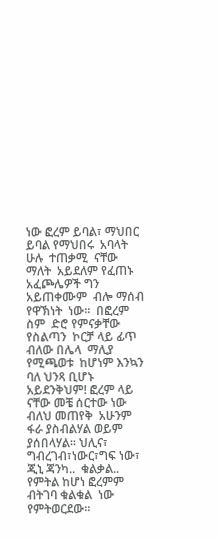ነው ፎረም ይባል፣ ማህበር  ይባል የማህበሩ  አባላት ሁሉ  ተጠቃሚ  ናቸው  ማለት  አይደለም የፈጠኑ  አፈጮሌዎች ግን  አይጠቀሙም  ብሎ ማሰብ የዋኽነት  ነው፡፡  በፎረም ስም  ድሮ የምናቃቸው  የስልጣን  ኮርቻ ላይ ፊጥ ብለው በሌላ  ማሊያ  የሚጫወቱ  ከሆነም እንኳን ባለ ህንጻ ቢሆኑ አይደንቅህም! ፎረም ላይ  ናቸው መቼ ሰርተው ነው ብለህ መጠየቅ  አሁንም  ፋራ ያስብልሃል ወይም ያሰበላሃል፡፡ ህሊና፣ ግብረገብ፣ነውር፣ግፍ ነው፣ ጂኒ ጃንካ..  ቁልቃል.. የምትል ከሆነ ፎረምም ብትገባ ቁልቁል  ነው የምትወርደው፡፡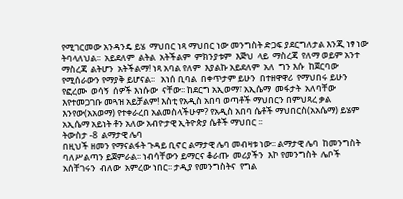የሚገርመው አንዳንዴ ይሄ  ማህበር ነጻ ማህበር ነው መንግስት ድጋፍ ያደርግለታል እንጂ ነፃ ነው ትባላለህል፡፡  አይደለም  ልትል  አትችልም  ምክንያቱም  እጅህ  ላይ  ማስረጃ  የለማ ወይም አንተ  ማስረጃ  ልትሆን  አትችልማ! ነጻ አባል የለም  እያልኩ አይደለም  አለ  ግን እሱ  ከጀርባው  የሚሰራውን የማያቅ ይሆናል፡፡   አነሰ ቢባል  በቀጥታም ይሁን  በተዘዋዋሪ  የማህበሩ ይሁን  የፎረሙ  ወሳኝ  ሰዎች እነሱው  ናቸው፡፡ ከደርግ አኢወማ፣ አኢሴማ  መፋታት  አለባቸው እየተመጋገቡ መጓዝ አይቻልም! እስቲ የአዲስ አበባ ወጣቶች ማህበርን በምህጻረ ቃል  እንየው(አአወማ) የተቀራረበ አልመስላችሁም? የአዲስ አበባ ሴቶች ማህበርስ(አአሴማ) ይሄም አኢሴማ አይነት ቶን አለው አብዮታዊ ኢትዮጵያ ሴቶች ማህበር ፡፡
ትውስታ -8  ልማታዊ ሌባ
በዚህች ዘመን የማናልፋት ጉዳይ ቢኖር ልማታዊ ሌባ መብዛቱ ነው፡፡ ልማታዊ ሌባ  ከመንግስት  ባለሥልጣን ይጀምራል፡፡ ነብሳቸውን ይማርና ቆራጡ  መሪያችን  እኮ የመንግስት  ሌቦች  አሰቸገሩን  ብለው  አምረው ነበር፡፡ ታዲያ የመንግስትና  የግል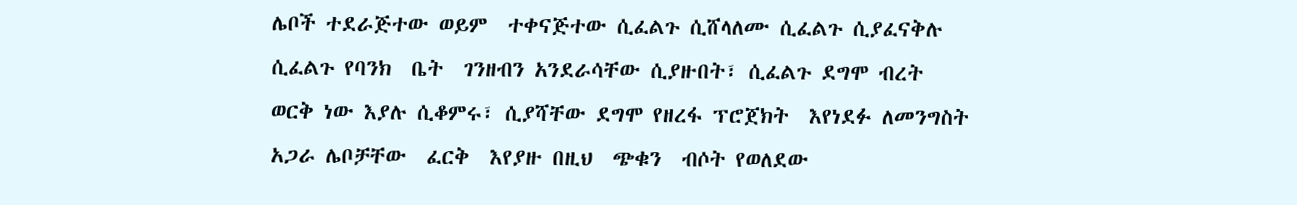ሌቦች ተደራጅተው ወይም  ተቀናጅተው ሲፈልጉ ሲሸላለሙ ሲፈልጉ ሲያፈናቅሉ  ሲፈልጉ የባንክ  ቤት  ገንዘብን አንደራሳቸው ሲያዙበት፣ ሲፈልጉ ደግሞ ብረት  ወርቅ ነው እያሉ ሲቆምሩ፣ ሲያሻቸው ደግሞ የዘረፋ ፕሮጀክት  እየነደፉ ለመንግስት አጋራ ሌቦቻቸው  ፈርቅ  እየያዙ በዚህ  ጭቁን  ብሶት የወለደው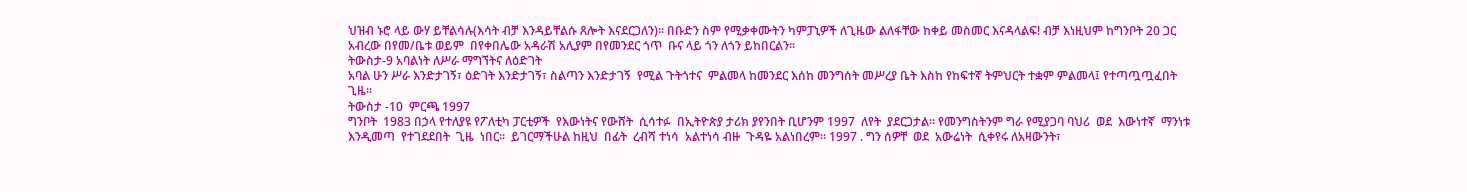ህዝብ ኑሮ ላይ ውሃ ይቸልሳሉ(እሳት ብቻ እንዳይቸልሱ ጸሎት እናደርጋለን)፡፡ በቡድን ስም የሚቃቀሙትን ካምፓኒዎች ለጊዜው ልለፋቸው ከቀይ መስመር እናዳላልፍ! ብቻ እነዚህም ከግንቦት 20 ጋር አብረው በየመ/ቤቱ ወይም  በየቀበሌው አዳራሽ አሊያም በየመንደር ጎጥ  ቡና ላይ ጎን ለጎን ይከበርልን፡፡
ትውስታ-9 አባልነት ለሥራ ማግኘትና ለዕድገት
አባል ሁን ሥራ እንድታገኝ፣ ዕድገት እንድታገኝ፣ ስልጣን እንድታገኝ  የሚል ጉትጎተና  ምልመላ ከመንደር እሰከ መንግሰት መሥረያ ቤት እስከ የከፍተኛ ትምህርት ተቋም ምልመላ፤ የተጣጧጧፈበት ጊዜ፡፡
ትውስታ -10  ምርጫ 1997
ግንቦት  1983 በኃላ የተለያዩ የፖለቲካ ፓርቲዎች  የእውነትና የውሸት  ሲሳተፉ  በኢትዮጵያ ታሪክ ያየንበት ቢሆንም 1997  ለየት  ያደርጋታል፡፡ የመንግስትንም ግራ የሚያጋባ ባህሪ  ወደ  እውነተኛ  ማንነቱ  እንዲመጣ  የተገደደበት  ጊዜ  ነበር፡፡  ይገርማችሁል ከዚህ  በፊት  ረብሻ ተነሳ  አልተነሳ ብዙ  ጉዳዬ አልነበረም፡፡ 1997 . ግን ሰዎቸ  ወደ  አውሬነት  ሲቀየሩ ለአዛውንት፣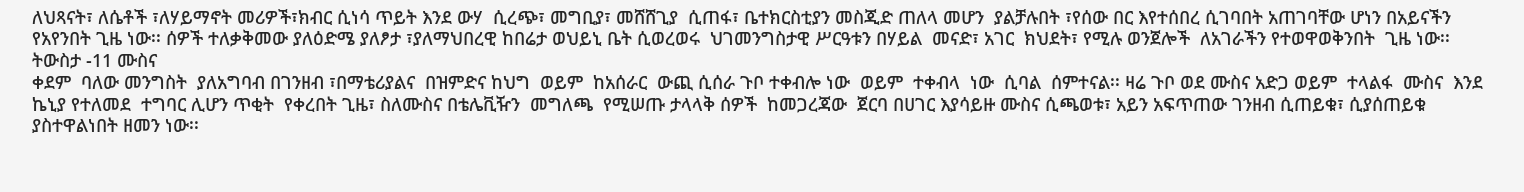ለህጻናት፣ ለሴቶች ፣ለሃይማኖት መሪዎች፣ክብር ሲነሳ ጥይት እንደ ውሃ  ሲረጭ፣ መግቢያ፣ መሸሸጊያ  ሲጠፋ፣ ቤተክርስቲያን መስጂድ ጠለላ መሆን  ያልቻሉበት ፣የሰው በር እየተሰበረ ሲገባበት አጠገባቸው ሆነን በአይናችን የአየንበት ጊዜ ነው፡፡ ሰዎች ተለቃቅመው ያለዕድሜ ያለፆታ ፣ያለማህበረዊ ከበሬታ ወህይኒ ቤት ሲወረወሩ  ህገመንግስታዊ ሥርዓቱን በሃይል  መናድ፣ አገር  ክህደት፣ የሚሉ ወንጀሎች  ለአገራችን የተወዋወቅንበት  ጊዜ ነው፡፡
ትውስታ -11 ሙስና
ቀደም  ባለው መንግስት  ያለአግባብ በገንዘብ ፣በማቴሪያልና  በዝምድና ከህግ  ወይም  ከአሰራር  ውጪ ሲሰራ ጉቦ ተቀብሎ ነው  ወይም  ተቀብላ  ነው  ሲባል  ሰምተናል፡፡ ዛሬ ጉቦ ወደ ሙስና አድጋ ወይም  ተላልፋ  ሙስና  እንደ ኬኒያ የተለመደ  ተግባር ሊሆን ጥቂት  የቀረበት ጊዜ፣ ስለሙስና በቴሌቪዥን  መግለጫ  የሚሠጡ ታላላቅ ሰዎች  ከመጋረጃው  ጀርባ በሀገር እያሳይዙ ሙስና ሲጫወቱ፣ አይን አፍጥጠው ገንዘብ ሲጠይቁ፣ ሲያሰጠይቁ ያስተዋልነበት ዘመን ነው፡፡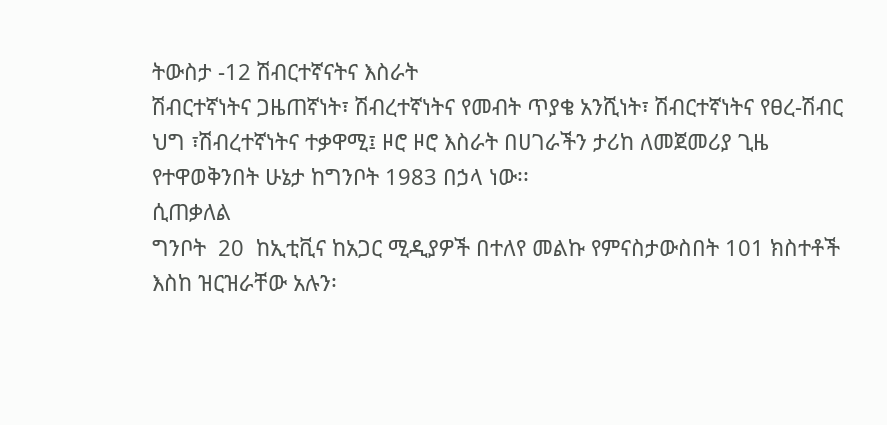ትውስታ -12 ሽብርተኛናትና እስራት
ሽብርተኛነትና ጋዜጠኛነት፣ ሽብረተኛነትና የመብት ጥያቄ አንሺነት፣ ሽብርተኛነትና የፀረ-ሽብር ህግ ፣ሽብረተኛነትና ተቃዋሚ፤ ዞሮ ዞሮ እስራት በሀገራችን ታሪከ ለመጀመሪያ ጊዜ  የተዋወቅንበት ሁኔታ ከግንቦት 1983 በኃላ ነው፡፡
ሲጠቃለል
ግንቦት  20  ከኢቲቪና ከአጋር ሚዲያዎች በተለየ መልኩ የምናስታውስበት 101 ክስተቶች እስከ ዝርዝራቸው አሉን፡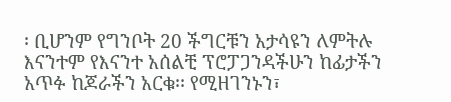፡ ቢሆንም የግንቦት 20 ችግርቹን አታሳዩን ለምትሉ እናንተም የእናንተ አሰልቺ ፕሮፓጋንዳችሁን ከፊታችን አጥፉ ከጆራችን አርቁ፡፡ የሚዘገንኑን፣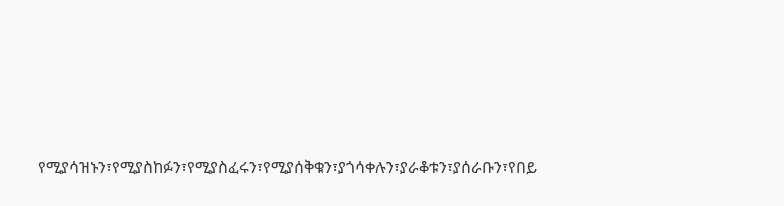የሚያሳዝኑን፣የሚያስከፉን፣የሚያስፈሩን፣የሚያሰቅቁን፣ያጎሳቀሉን፣ያራቆቱን፣ያሰራቡን፣የበይ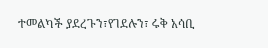ተመልካች ያደረጉን፣የገደሉን፣ ሩቅ አሳቢ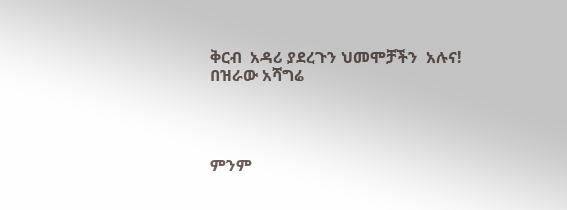ቅርብ  አዳሪ ያደረጉን ህመሞቻችን  አሉና!
በዝራው አሻግሬ




ምንም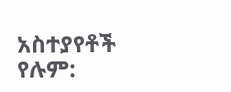አስተያየቶች የሉም: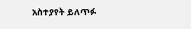አስተያየት ይለጥፉ